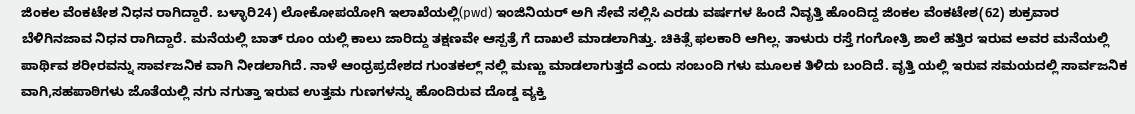ಜಿಂಕಲ ವೆಂಕಟೇಶ ನಿಧನ ರಾಗಿದ್ದಾರೆ. ಬಳ್ಳಾರಿ24) ಲೋಕೋಪಯೋಗಿ ಇಲಾಖೆಯಲ್ಲಿ(pwd) ಇಂಜಿನಿಯರ್ ಅಗಿ ಸೇವೆ ಸಲ್ಲಿಸಿ ಎರಡು ವರ್ಷಗಳ ಹಿಂದೆ ನಿವೃತ್ತಿ ಹೊಂದಿದ್ದ ಜಿಂಕಲ ವೆಂಕಟೇಶ(62) ಶುಕ್ರವಾರ ಬೆಳಿಗಿನಜಾವ ನಿಧನ ರಾಗಿದ್ದಾರೆ. ಮನೆಯಲ್ಲಿ ಬಾತ್ ರೂಂ ಯಲ್ಲಿ ಕಾಲು ಜಾರಿದ್ದು ತಕ್ಷಣವೇ ಆಸ್ಪತ್ರೆ ಗೆ ದಾಖಲೆ ಮಾಡಲಾಗಿತ್ತು. ಚಿಕಿತ್ಸೆ ಫಲಕಾರಿ ಆಗಿಲ್ಲ. ತಾಳುರು ರಸ್ತೆ ಗಂಗೋತ್ರಿ ಶಾಲೆ ಹತ್ತಿರ ಇರುವ ಅವರ ಮನೆಯಲ್ಲಿ ಪಾರ್ಥಿವ ಶರೀರವನ್ನು ಸಾರ್ವಜನಿಕ ವಾಗಿ ನೀಡಲಾಗಿದೆ. ನಾಳೆ ಆಂಧ್ರಪ್ರದೇಶದ ಗುಂತಕಲ್ಲ್ ನಲ್ಲಿ ಮಣ್ಣು ಮಾಡಲಾಗುತ್ತದೆ ಎಂದು ಸಂಬಂದಿ ಗಳು ಮೂಲಕ ತಿಳಿದು ಬಂದಿದೆ. ವೃತ್ತಿ ಯಲ್ಲಿ ಇರುವ ಸಮಯದಲ್ಲಿ ಸಾರ್ವಜನಿಕ ವಾಗಿ,ಸಹಪಾಠಿಗಳು ಜೊತೆಯಲ್ಲಿ ನಗು ನಗುತ್ತಾ ಇರುವ ಉತ್ತಮ ಗುಣಗಳನ್ನು ಹೊಂದಿರುವ ದೊಡ್ಡ ವ್ಯಕ್ತಿ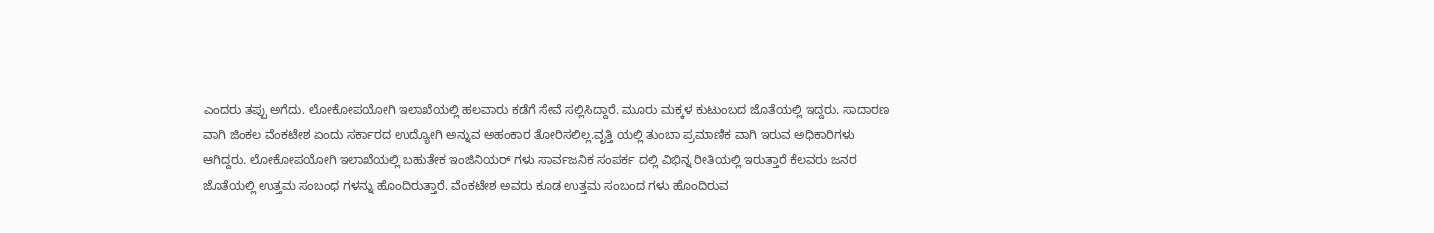ಎಂದರು ತಪ್ಪು ಅಗೆದು. ಲೋಕೋಪಯೋಗಿ ಇಲಾಖೆಯಲ್ಲಿ ಹಲವಾರು ಕಡೆಗೆ ಸೇವೆ ಸಲ್ಲಿಸಿದ್ದಾರೆ. ಮೂರು ಮಕ್ಕಳ ಕುಟುಂಬದ ಜೊತೆಯಲ್ಲಿ ಇದ್ದರು. ಸಾದಾರಣ ವಾಗಿ ಜಿಂಕಲ ವೆಂಕಟೇಶ ಏಂದು ಸರ್ಕಾರದ ಉದ್ಯೋಗಿ ಅನ್ನುವ ಅಹಂಕಾರ ತೋರಿಸಲಿಲ್ಲ.ವೃತ್ತಿ ಯಲ್ಲಿ ತುಂಬಾ ಪ್ರಮಾಣಿಕ ವಾಗಿ ಇರುವ ಅಧಿಕಾರಿಗಳು ಆಗಿದ್ದರು. ಲೋಕೋಪಯೋಗಿ ಇಲಾಖೆಯಲ್ಲಿ ಬಹುತೇಕ ಇಂಜಿನಿಯರ್ ಗಳು ಸಾರ್ವಜನಿಕ ಸಂಪರ್ಕ ದಲ್ಲಿ ವಿಭಿನ್ನ ರೀತಿಯಲ್ಲಿ ಇರುತ್ತಾರೆ ಕೆಲವರು ಜನರ ಜೊತೆಯಲ್ಲಿ ಉತ್ತಮ ಸಂಬಂಧ ಗಳನ್ನು ಹೊಂದಿರುತ್ತಾರೆ. ವೆಂಕಟೇಶ ಅವರು ಕೂಡ ಉತ್ತಮ ಸಂಬಂದ ಗಳು ಹೊಂದಿರುವ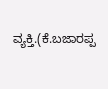ವ್ಯಕ್ತಿ.(ಕೆ.ಬಜಾರಪ್ಪ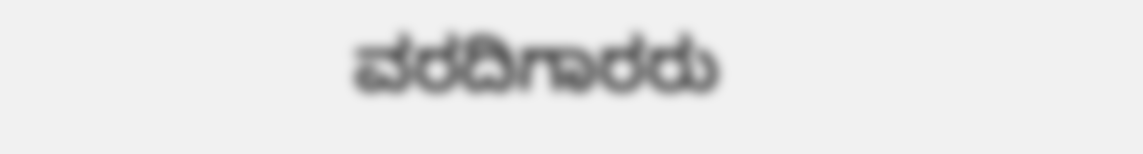ವರದಿಗಾರರು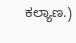ಕಲ್ಯಾಣ.)